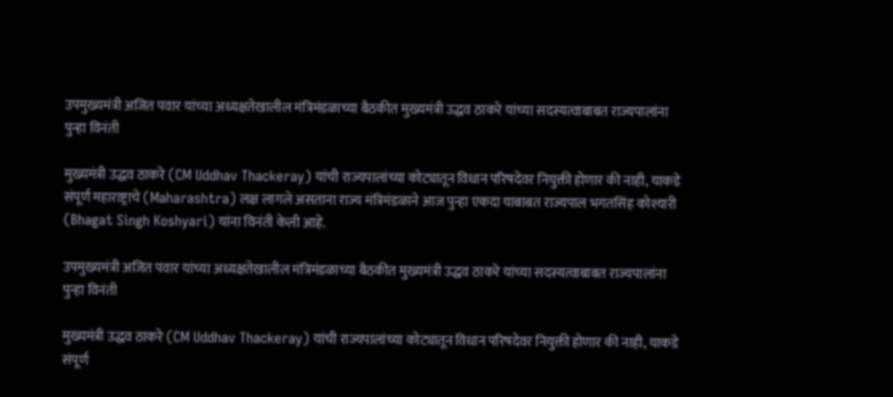उपमुख्यमंत्री अजित पवार यांच्या अध्यक्षतेखालील मंत्रिमंडळाच्या बैठकीत मुख्यमंत्री उद्धव ठाकरे यांच्या सदस्यत्वाबाबत राज्यपालांना पुन्हा विनंती

मुख्यमंत्री उद्धव ठाकरे (CM Uddhav Thackeray) यांची राज्यपालांच्या कोट्यातून विधान परिषदेवर नियुक्ती होणार की नाही, याकडे संपूर्ण महाराष्ट्राचे (Maharashtra) लक्ष लागले असताना राज्य मंत्रिमंडळाने आज पुन्हा एकदा याबाबत राज्यपाल भगतसिंह कोश्यारी (Bhagat Singh Koshyari) यांना विनंती केली आहे.

उपमुख्यमंत्री अजित पवार यांच्या अध्यक्षतेखालील मंत्रिमंडळाच्या बैठकीत मुख्यमंत्री उद्धव ठाकरे यांच्या सदस्यत्वाबाबत राज्यपालांना पुन्हा विनंती

मुख्यमंत्री उद्धव ठाकरे (CM Uddhav Thackeray) यांची राज्यपालांच्या कोट्यातून विधान परिषदेवर नियुक्ती होणार की नाही, याकडे संपूर्ण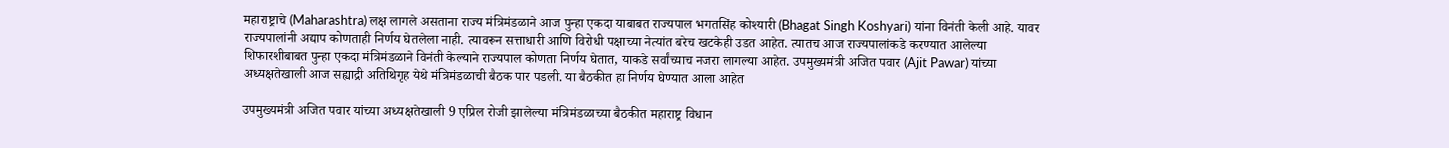महाराष्ट्राचे (Maharashtra) लक्ष लागले असताना राज्य मंत्रिमंडळाने आज पुन्हा एकदा याबाबत राज्यपाल भगतसिंह कोश्यारी (Bhagat Singh Koshyari) यांना विनंती केली आहे. यावर राज्यपालांनी अद्याप कोणताही निर्णय घेतलेला नाही. त्यावरून सत्ताधारी आणि विरोधी पक्षाच्या नेत्यांत बरेच खटकेही उडत आहेत. त्यातच आज राज्यपालांकडे करण्यात आलेल्या शिफारशीबाबत पुन्हा एकदा मंत्रिमंडळाने विनंती केल्याने राज्यपाल कोणता निर्णय घेतात, याकडे सर्वांच्याच नजरा लागल्या आहेत. उपमुख्यमंत्री अजित पवार (Ajit Pawar) यांच्या अध्यक्षतेखाली आज सह्याद्री अतिथिगृह येथे मंत्रिमंडळाची बैठक पार पडली. या बैठकीत हा निर्णय घेण्यात आला आहेत

उपमुख्यमंत्री अजित पवार यांच्या अध्यक्षतेखाली 9 एप्रिल रोजी झालेल्या मंत्रिमंडळाच्या बैठकीत महाराष्ट्र विधान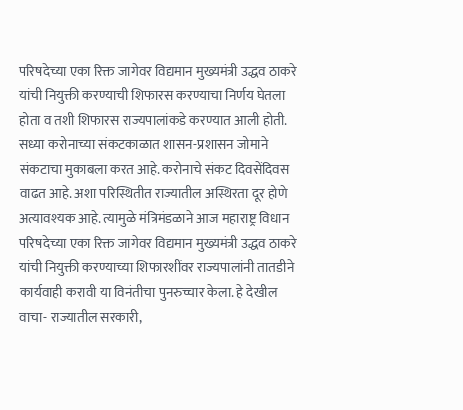परिषदेच्या एका रिक्त जागेवर विद्यमान मुख्यमंत्री उद्धव ठाकरे यांची नियुक्ती करण्याची शिफारस करण्याचा निर्णय घेतला होता व तशी शिफारस राज्यपालांकडे करण्यात आली होती. सध्या करोनाच्या संकटकाळात शासन-प्रशासन जोमाने संकटाचा मुकाबला करत आहे. करोनाचे संकट दिवसेंदिवस वाढत आहे. अशा परिस्थितीत राज्यातील अस्थिरता दूर होणे अत्यावश्यक आहे. त्यामुळे मंत्रिमंडळाने आज महाराष्ट्र विधान परिषदेच्या एका रिक्त जागेवर विद्यमान मुख्यमंत्री उद्धव ठाकरे यांची नियुक्ती करण्याच्या शिफारशींवर राज्यपालांनी तातडीने कार्यवाही करावी या विनंतीचा पुनरुच्चार केला. हे देखील वाचा- राज्यातील सरकारी,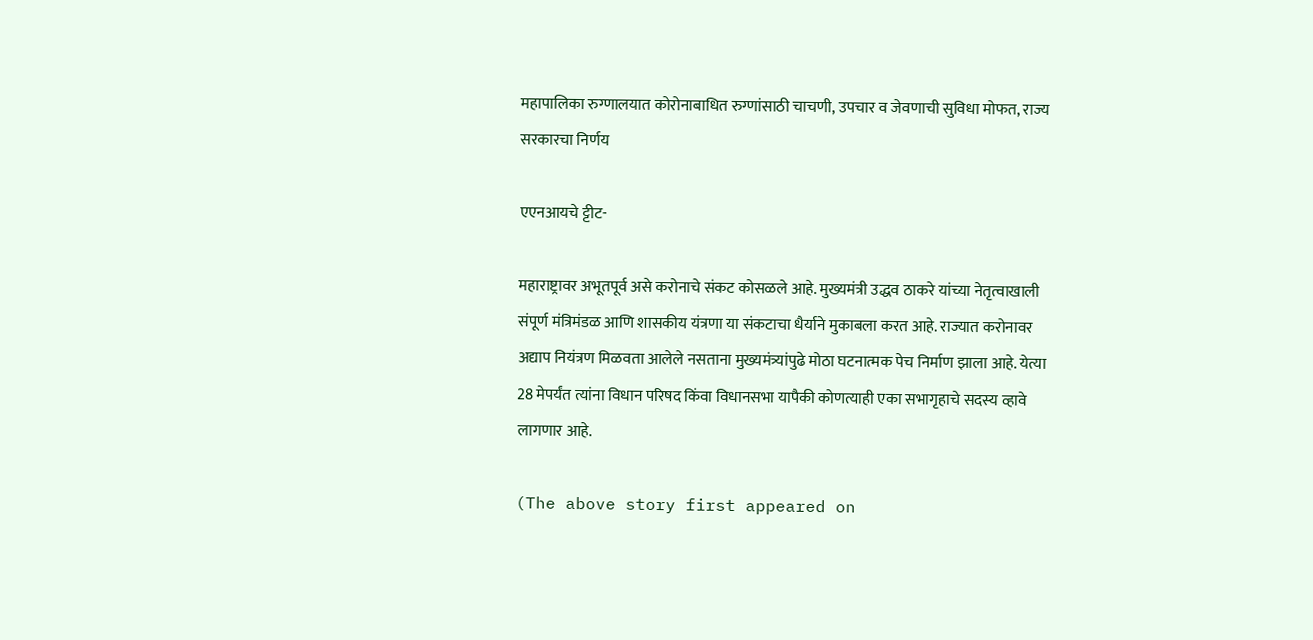महापालिका रुग्णालयात कोरोनाबाधित रुग्णांसाठी चाचणी, उपचार व जेवणाची सुविधा मोफत, राज्य सरकारचा निर्णय

एएनआयचे ट्टीट-

महाराष्ट्रावर अभूतपूर्व असे करोनाचे संकट कोसळले आहे. मुख्यमंत्री उद्धव ठाकरे यांच्या नेतृत्वाखाली संपूर्ण मंत्रिमंडळ आणि शासकीय यंत्रणा या संकटाचा धैर्याने मुकाबला करत आहे. राज्यात करोनावर अद्याप नियंत्रण मिळवता आलेले नसताना मुख्यमंत्र्यांपुढे मोठा घटनात्मक पेच निर्माण झाला आहे. येत्या 28 मेपर्यंत त्यांना विधान परिषद किंवा विधानसभा यापैकी कोणत्याही एका सभागृहाचे सदस्य व्हावे लागणार आहे.

(The above story first appeared on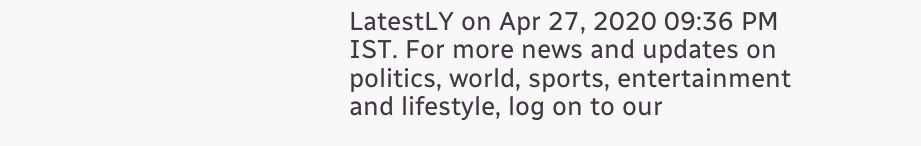LatestLY on Apr 27, 2020 09:36 PM IST. For more news and updates on politics, world, sports, entertainment and lifestyle, log on to our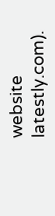website latestly.com).